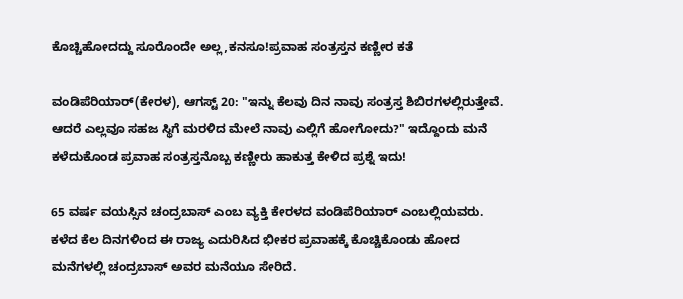ಕೊಚ್ಚಿಹೋದದ್ದು ಸೂರೊಂದೇ ಅಲ್ಲ,ಕನಸೂ!ಪ್ರವಾಹ ಸಂತ್ರಸ್ತನ ಕಣ್ಣೀರ ಕತೆ

ವಂಡಿಪೆರಿಯಾರ್(ಕೇರಳ), ಆಗಸ್ಟ್ 20: "ಇನ್ನು ಕೆಲವು ದಿನ ನಾವು ಸಂತ್ರಸ್ತ ಶಿಬಿರಗಳಲ್ಲಿರುತ್ತೇವೆ. ಆದರೆ ಎಲ್ಲವೂ ಸಹಜ ಸ್ಥಿಗೆ ಮರಳಿದ ಮೇಲೆ ನಾವು ಎಲ್ಲಿಗೆ ಹೋಗೋದು?" ಇದ್ದೊಂದು ಮನೆ ಕಳೆದುಕೊಂಡ ಪ್ರವಾಹ ಸಂತ್ರಸ್ತನೊಬ್ಬ ಕಣ್ಣೀರು ಹಾಕುತ್ತ ಕೇಳಿದ ಪ್ರಶ್ನೆ ಇದು!

65 ವರ್ಷ ವಯಸ್ಸಿನ ಚಂದ್ರಬಾಸ್ ಎಂಬ ವ್ಯಕ್ತಿ ಕೇರಳದ ವಂಡಿಪೆರಿಯಾರ್ ಎಂಬಲ್ಲಿಯವರು. ಕಳೆದ ಕೆಲ ದಿನಗಳಿಂದ ಈ ರಾಜ್ಯ ಎದುರಿಸಿದ ಭೀಕರ ಪ್ರವಾಹಕ್ಕೆ ಕೊಚ್ಚಿಕೊಂಡು ಹೋದ ಮನೆಗಳಲ್ಲಿ ಚಂದ್ರಬಾಸ್ ಅವರ ಮನೆಯೂ ಸೇರಿದೆ.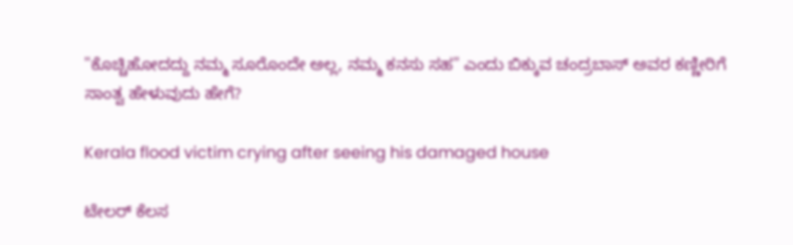"ಕೊಚ್ಚಿಹೋದದ್ದು ನಮ್ಮ ಸೂರೊಂದೇ ಅಲ್ಲ, ನಮ್ಮ ಕನಸು ಸಹ" ಎಂದು ಬಿಕ್ಕುವ ಚಂದ್ರಬಾಸ್ ಅವರ ಕಣ್ಣೀರಿಗೆ ಸಾಂತ್ವ ಹೇಳುವುದು ಹೇಗೆ?

Kerala flood victim crying after seeing his damaged house

ಟೇಲರ್ ಕೆಲಸ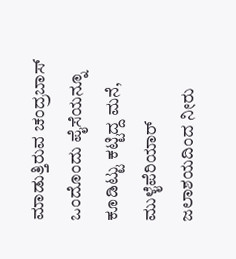ಮಾಡುತ್ತಿರುವ ಚಂದ್ರಬಾಸ್ ಒಂದೊಂದು ಪೈಸೆಯನ್ನೂ ಕೂಡಿಟ್ಟು ಕಟ್ಟಿದ್ದ ಮನೆ, ಮುಳೈಪೆರಿಯಾರ್ ಜಲಾಶಯದಿಂದ ನೀರು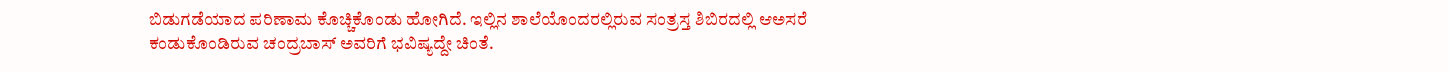ಬಿಡುಗಡೆಯಾದ ಪರಿಣಾಮ ಕೊಚ್ಚಿಕೊಂಡು ಹೋಗಿದೆ. ಇಲ್ಲಿನ ಶಾಲೆಯೊಂದರಲ್ಲಿರುವ ಸಂತ್ರಸ್ತ ಶಿಬಿರದಲ್ಲಿ ಆಅಸರೆ ಕಂಡುಕೊಂಡಿರುವ ಚಂದ್ರಬಾಸ್ ಅವರಿಗೆ ಭವಿಷ್ಯದ್ದೇ ಚಿಂತೆ.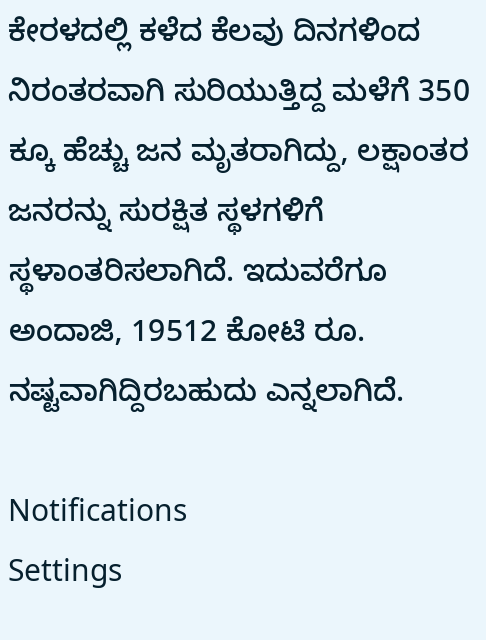ಕೇರಳದಲ್ಲಿ ಕಳೆದ ಕೆಲವು ದಿನಗಳಿಂದ ನಿರಂತರವಾಗಿ ಸುರಿಯುತ್ತಿದ್ದ ಮಳೆಗೆ 350 ಕ್ಕೂ ಹೆಚ್ಚು ಜನ ಮೃತರಾಗಿದ್ದು, ಲಕ್ಷಾಂತರ ಜನರನ್ನು ಸುರಕ್ಷಿತ ಸ್ಥಳಗಳಿಗೆ ಸ್ಥಳಾಂತರಿಸಲಾಗಿದೆ. ಇದುವರೆಗೂ ಅಂದಾಜಿ, 19512 ಕೋಟಿ ರೂ. ನಷ್ಟವಾಗಿದ್ದಿರಬಹುದು ಎನ್ನಲಾಗಿದೆ.

Notifications
Settings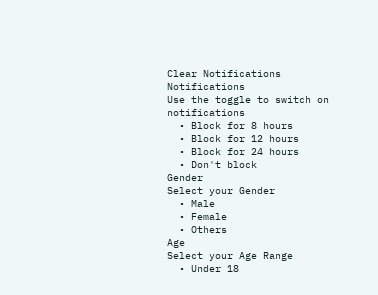Clear Notifications
Notifications
Use the toggle to switch on notifications
  • Block for 8 hours
  • Block for 12 hours
  • Block for 24 hours
  • Don't block
Gender
Select your Gender
  • Male
  • Female
  • Others
Age
Select your Age Range
  • Under 18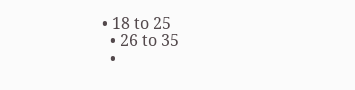• 18 to 25
  • 26 to 35
  •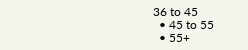36 to 45
  • 45 to 55
  • 55+